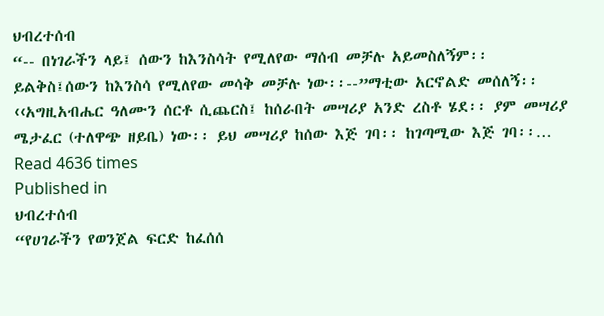ህብረተሰብ
“-- በነገራችን ላይ፤ ሰውን ከእንስሳት የሚለየው ማሰብ መቻሉ አይመስለኝም፡፡ ይልቅስ፤ሰውን ከእንስሳ የሚለየው መሳቅ መቻሉ ነው፡፡--”ማቲው አርኖልድ መሰለኝ፡፡ ‹‹አግዚአብሔር ዓለሙን ሰርቶ ሲጨርስ፤ ከሰራበት መሣሪያ አንድ ረስቶ ሄደ፡፡ ያም መሣሪያ ሜታፈር (ተለዋጭ ዘይቤ) ነው፡፡ ይህ መሣሪያ ከሰው እጅ ገባ፡፡ ከገጣሚው እጅ ገባ፡፡…
Read 4636 times
Published in
ህብረተሰብ
“የሀገራችን የወንጀል ፍርድ ከፈሰሰ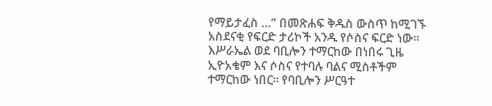የማይታፈስ …” በመጽሐፍ ቅዱስ ውስጥ ከሚገኙ አስደናቂ የፍርድ ታሪኮች አንዱ የሶስና ፍርድ ነው፡፡ እሥራኤል ወደ ባቢሎን ተማርከው በነበሩ ጊዜ ኢዮአቄም እና ሶስና የተባሉ ባልና ሚስቶችም ተማርከው ነበር፡፡ የባቢሎን ሥርዓተ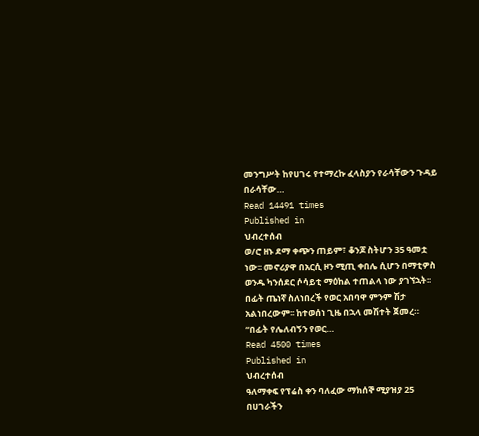መንግሥት ከየሀገሩ የተማረኩ ፈላስያን የራሳቸውን ጉዳይ በራሳቸው…
Read 14491 times
Published in
ህብረተሰብ
ወ/ሮ ዘኑ ደማ ቀጭን ጠይም፣ ቆንጆ ስትሆን 35 ዓመቷ ነው፡፡ መኖሪያዋ በአርሲ ዞን ሚጢ ቀበሌ ሲሆን በማቲዎስ ወንዱ ካንሰደር ሶሳይቲ ማዕከል ተጠልላ ነው ያገኘኋት፡፡ በፊት ጤነኛ ስለነበረች የወር አበባዋ ምንም ሽታ አልነበረውም፡፡ ከተወሰነ ጊዜ በኋላ መሽተት ጀመረ። “በፊት የሌለብኝን የወር…
Read 4500 times
Published in
ህብረተሰብ
ዓለማቀፍ የፕሬስ ቀን ባለፈው ማክሰኞ ሚያዝያ 25 በሀገራችን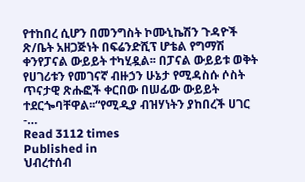የተከበረ ሲሆን በመንግስት ኮሙኒኬሽን ጉዳዮች ጽ/ቤት አዘጋጅነት በፍሬንድሺፕ ሆቴል የግማሽ ቀንየፓናል ውይይት ተካሂዷል፡፡ በፓናል ውይይቱ ወቅት የሀገሪቱን የመገናኛ ብዙኃን ሁኔታ የሚዳስሱ ሶስት ጥናታዊ ጽሑፎች ቀርበው በሠፊው ውይይት ተደርጐባቸዋል፡፡“የሚዲያ ብዝሃነትን ያከበረች ሀገር -…
Read 3112 times
Published in
ህብረተሰብ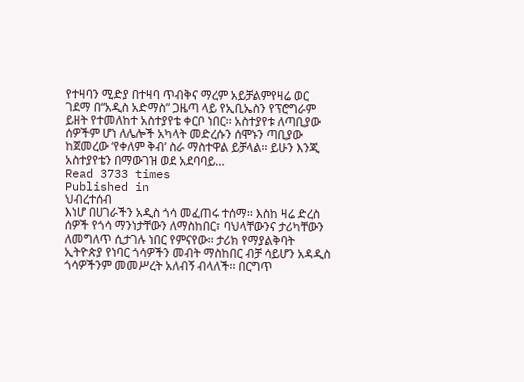የተዛባን ሚድያ በተዛባ ጥብቅና ማረም አይቻልምየዛሬ ወር ገደማ በ“አዲስ አድማስ” ጋዜጣ ላይ የኢቢኤስን የፕሮግራም ይዘት የተመለከተ አስተያየቴ ቀርቦ ነበር፡፡ አስተያየቱ ለጣቢያው ሰዎችም ሆነ ለሌሎች አካላት መድረሱን ሰሞኑን ጣቢያው ከጀመረው ‘የቀለም ቅብ’ ስራ ማስተዋል ይቻላል፡፡ ይሁን እንጂ አስተያየቴን በማውገዝ ወደ አደባባይ…
Read 3733 times
Published in
ህብረተሰብ
እነሆ በሀገራችን አዲስ ጎሳ መፈጠሩ ተሰማ፡፡ እስከ ዛሬ ድረስ ሰዎች የጎሳ ማንነታቸውን ለማስከበር፣ ባህላቸውንና ታሪካቸውን ለመግለጥ ሲታገሉ ነበር የምናየው፡፡ ታሪክ የማያልቅባት ኢትዮጵያ የነባር ጎሳዎችን መብት ማስከበር ብቻ ሳይሆን አዳዲስ ጎሳዎችንም መመሥረት አለብኝ ብላለች፡፡ በርግጥ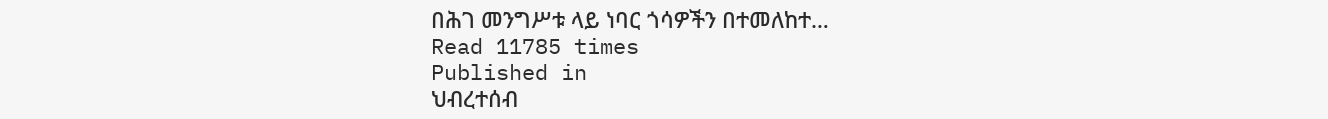በሕገ መንግሥቱ ላይ ነባር ጎሳዎችን በተመለከተ…
Read 11785 times
Published in
ህብረተሰብ